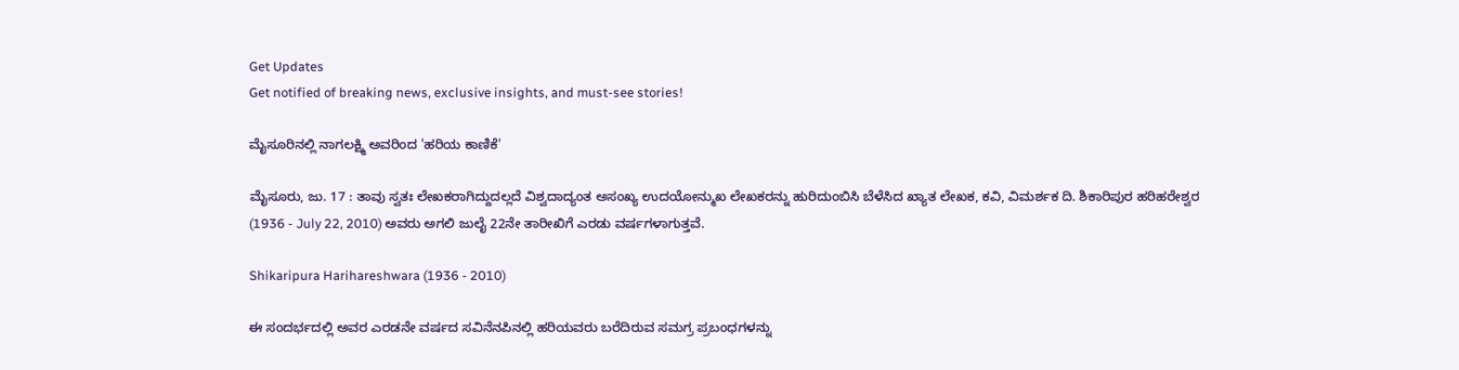Get Updates
Get notified of breaking news, exclusive insights, and must-see stories!

ಮೈಸೂರಿನಲ್ಲಿ ನಾಗಲಕ್ಷ್ಮಿ ಅವರಿಂದ 'ಹರಿಯ ಕಾಣಿಕೆ'

ಮೈಸೂರು, ಜು. 17 : ತಾವು ಸ್ವತಃ ಲೇಖಕರಾಗಿದ್ದುದಲ್ಲದೆ ವಿಶ್ವದಾದ್ಯಂತ ಅಸಂಖ್ಯ ಉದಯೋನ್ಮುಖ ಲೇಖಕರನ್ನು ಹುರಿದುಂಬಿಸಿ ಬೆಳೆಸಿದ ಖ್ಯಾತ ಲೇಖಕ, ಕವಿ, ವಿಮರ್ಶಕ ದಿ. ಶಿಕಾರಿಪುರ ಹರಿಹರೇಶ್ವರ (1936 - July 22, 2010) ಅವರು ಅಗಲಿ ಜುಲೈ 22ನೇ ತಾರೀಖಿಗೆ ಎರಡು ವರ್ಷಗಳಾಗುತ್ತವೆ.

Shikaripura Harihareshwara (1936 - 2010)

ಈ ಸಂದರ್ಭದಲ್ಲಿ ಅವರ ಎರಡನೇ ವರ್ಷದ ಸವಿನೆನಪಿನಲ್ಲಿ ಹರಿಯವರು ಬರೆದಿರುವ ಸಮಗ್ರ ಪ್ರಬಂಧಗಳನ್ನು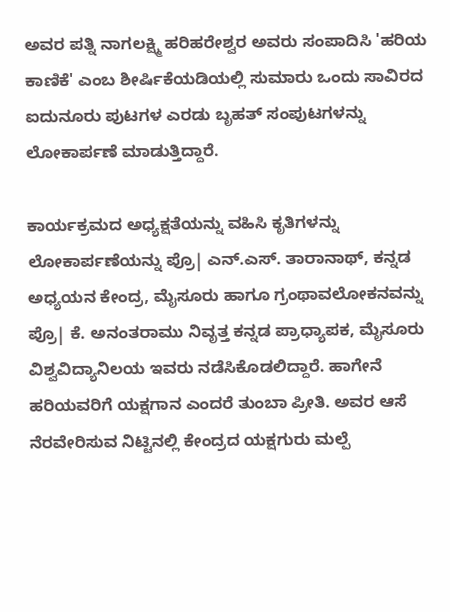ಅವರ ಪತ್ನಿ ನಾಗಲಕ್ಷ್ಮಿ ಹರಿಹರೇಶ್ವರ ಅವರು ಸಂಪಾದಿಸಿ 'ಹರಿಯ ಕಾಣಿಕೆ' ಎಂಬ ಶೀರ್ಷಿಕೆಯಡಿಯಲ್ಲಿ ಸುಮಾರು ಒಂದು ಸಾವಿರದ ಐದುನೂರು ಪುಟಗಳ ಎರಡು ಬೃಹತ್ ಸಂಪುಟಗಳನ್ನು ಲೋಕಾರ್ಪಣೆ ಮಾಡುತ್ತಿದ್ದಾರೆ.

ಕಾರ್ಯಕ್ರಮದ ಅಧ್ಯಕ್ಷತೆಯನ್ನು ವಹಿಸಿ ಕೃತಿಗಳನ್ನು ಲೋಕಾರ್ಪಣೆಯನ್ನು ಪ್ರೊ| ಎನ್.ಎಸ್. ತಾರಾನಾಥ್, ಕನ್ನಡ ಅಧ್ಯಯನ ಕೇಂದ್ರ, ಮೈಸೂರು ಹಾಗೂ ಗ್ರಂಥಾವಲೋಕನವನ್ನು ಪ್ರೊ| ಕೆ. ಅನಂತರಾಮು ನಿವೃತ್ತ ಕನ್ನಡ ಪ್ರಾಧ್ಯಾಪಕ, ಮೈಸೂರು ವಿಶ್ವವಿದ್ಯಾನಿಲಯ ಇವರು ನಡೆಸಿಕೊಡಲಿದ್ದಾರೆ. ಹಾಗೇನೆ ಹರಿಯವರಿಗೆ ಯಕ್ಷಗಾನ ಎಂದರೆ ತುಂಬಾ ಪ್ರೀತಿ. ಅವರ ಆಸೆ ನೆರವೇರಿಸುವ ನಿಟ್ಟಿನಲ್ಲಿ ಕೇಂದ್ರದ ಯಕ್ಷಗುರು ಮಲ್ಪೆ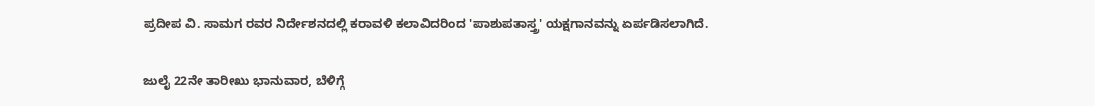ಪ್ರದೀಪ ವಿ. ಸಾಮಗ ರವರ ನಿರ್ದೇಶನದಲ್ಲಿ ಕರಾವಳಿ ಕಲಾವಿದರಿಂದ 'ಪಾಶುಪತಾಸ್ತ್ರ' ಯಕ್ಷಗಾನವನ್ನು ಏರ್ಪಡಿಸಲಾಗಿದೆ.

ಜುಲೈ 22ನೇ ತಾರೀಖು ಭಾನುವಾರ, ಬೆಳಿಗ್ಗೆ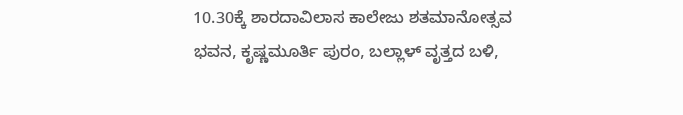10.30ಕ್ಕೆ ಶಾರದಾವಿಲಾಸ ಕಾಲೇಜು ಶತಮಾನೋತ್ಸವ ಭವನ, ಕೃಷ್ಣಮೂರ್ತಿ ಪುರಂ, ಬಲ್ಲಾಳ್ ವೃತ್ತದ ಬಳಿ,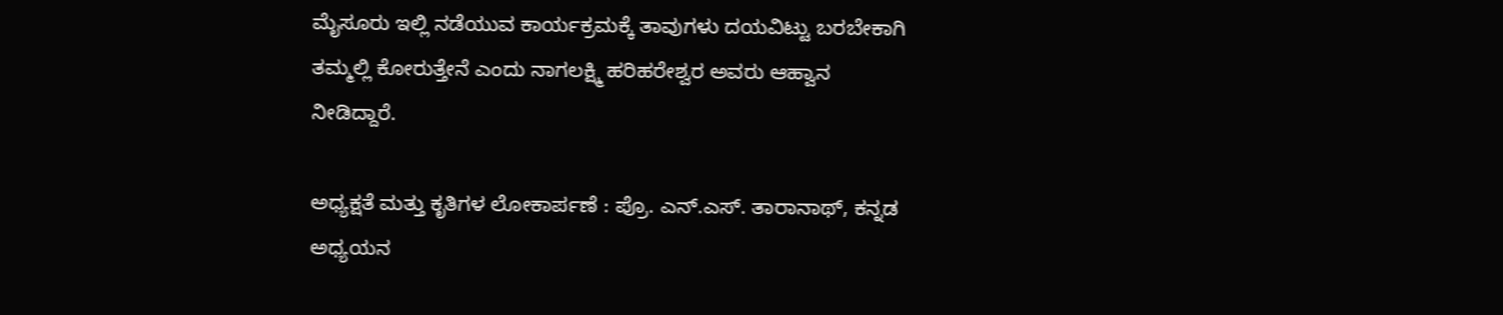ಮೈಸೂರು ಇಲ್ಲಿ ನಡೆಯುವ ಕಾರ್ಯಕ್ರಮಕ್ಕೆ ತಾವುಗಳು ದಯವಿಟ್ಟು ಬರಬೇಕಾಗಿ ತಮ್ಮಲ್ಲಿ ಕೋರುತ್ತೇನೆ ಎಂದು ನಾಗಲಕ್ಷ್ಮಿ ಹರಿಹರೇಶ್ವರ ಅವರು ಆಹ್ವಾನ ನೀಡಿದ್ದಾರೆ.

ಅಧ್ಯಕ್ಷತೆ ಮತ್ತು ಕೃತಿಗಳ ಲೋಕಾರ್ಪಣೆ : ಪ್ರೊ. ಎನ್.ಎಸ್. ತಾರಾನಾಥ್, ಕನ್ನಡ ಅಧ್ಯಯನ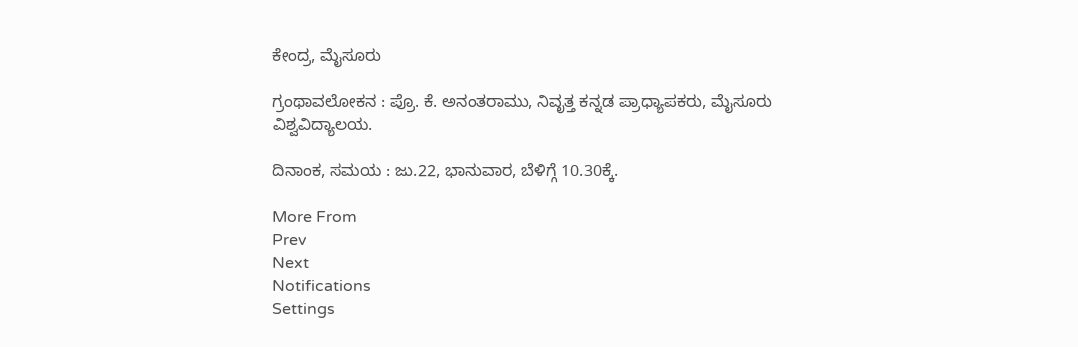ಕೇಂದ್ರ, ಮೈಸೂರು

ಗ್ರಂಥಾವಲೋಕನ : ಪ್ರೊ. ಕೆ. ಅನಂತರಾಮು, ನಿವೃತ್ತ ಕನ್ನಡ ಪ್ರಾಧ್ಯಾಪಕರು, ಮೈಸೂರು ವಿಶ್ವವಿದ್ಯಾಲಯ.

ದಿನಾಂಕ, ಸಮಯ : ಜು.22, ಭಾನುವಾರ, ಬೆಳಿಗ್ಗೆ 10.30ಕ್ಕೆ.

More From
Prev
Next
Notifications
Settings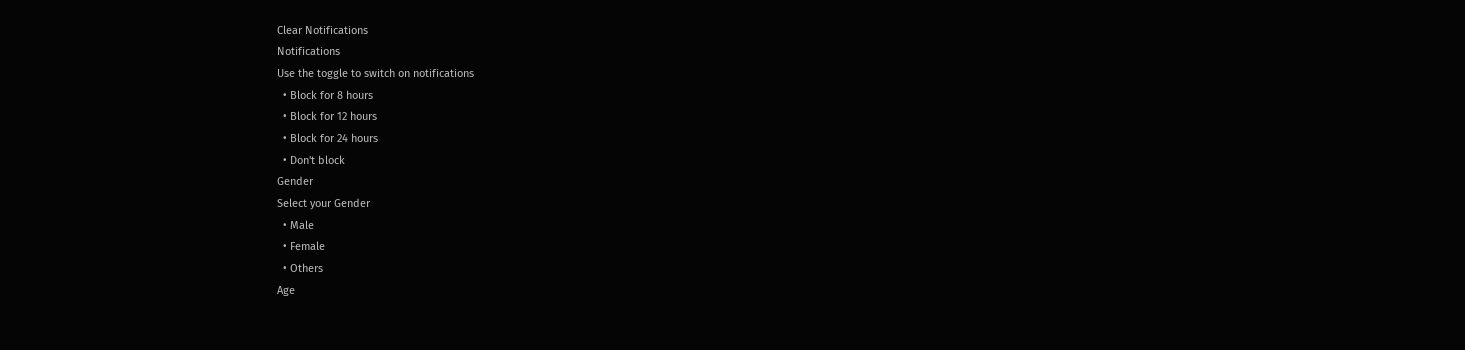Clear Notifications
Notifications
Use the toggle to switch on notifications
  • Block for 8 hours
  • Block for 12 hours
  • Block for 24 hours
  • Don't block
Gender
Select your Gender
  • Male
  • Female
  • Others
Age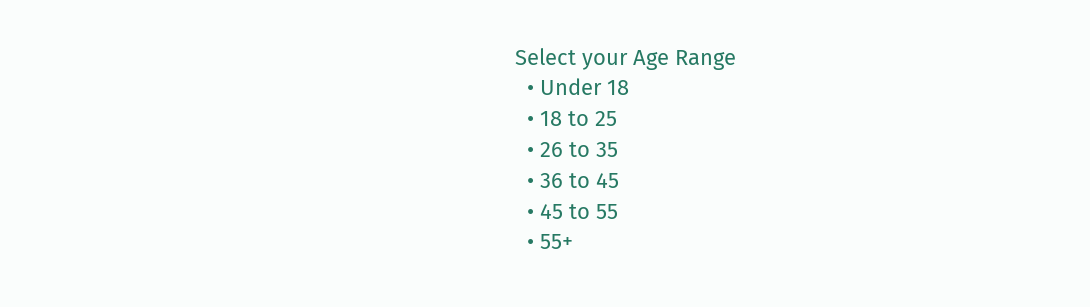Select your Age Range
  • Under 18
  • 18 to 25
  • 26 to 35
  • 36 to 45
  • 45 to 55
  • 55+